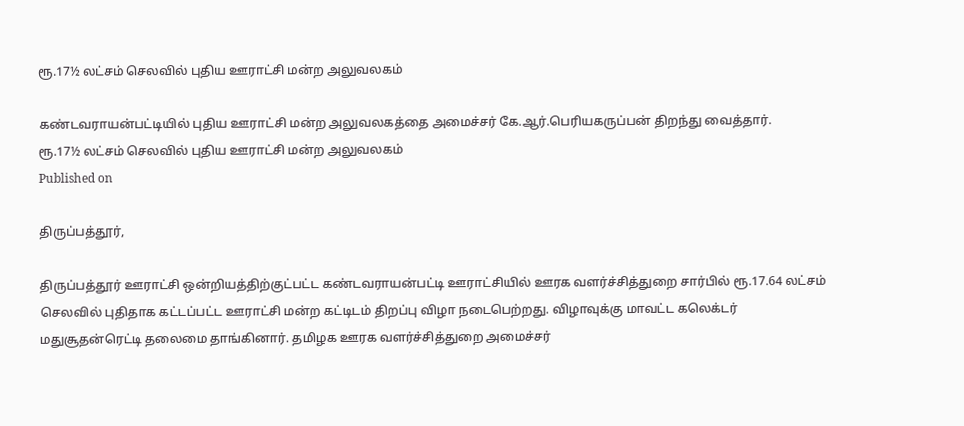ரூ.17½ லட்சம் செலவில் புதிய ஊராட்சி மன்ற அலுவலகம்

கண்டவராயன்பட்டியில் புதிய ஊராட்சி மன்ற அலுவலகத்தை அமைச்சர் கே.ஆர்.பெரியகருப்பன் திறந்து வைத்தார்.
ரூ.17½ லட்சம் செலவில் புதிய ஊராட்சி மன்ற அலுவலகம்
Published on

திருப்பத்தூர்,

திருப்பத்தூர் ஊராட்சி ஒன்றியத்திற்குட்பட்ட கண்டவராயன்பட்டி ஊராட்சியில் ஊரக வளர்ச்சித்துறை சார்பில் ரூ.17.64 லட்சம் செலவில் புதிதாக கட்டப்பட்ட ஊராட்சி மன்ற கட்டிடம் திறப்பு விழா நடைபெற்றது. விழாவுக்கு மாவட்ட கலெக்டர் மதுசூதன்ரெட்டி தலைமை தாங்கினார். தமிழக ஊரக வளர்ச்சித்துறை அமைச்சர்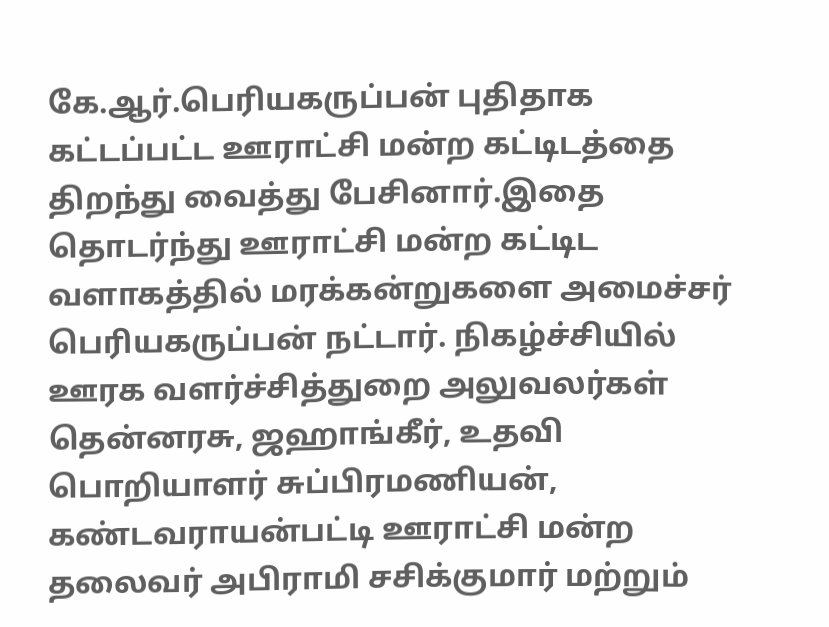கே.ஆர்.பெரியகருப்பன் புதிதாக கட்டப்பட்ட ஊராட்சி மன்ற கட்டிடத்தை திறந்து வைத்து பேசினார்.இதை தொடர்ந்து ஊராட்சி மன்ற கட்டிட வளாகத்தில் மரக்கன்றுகளை அமைச்சர் பெரியகருப்பன் நட்டார். நிகழ்ச்சியில் ஊரக வளர்ச்சித்துறை அலுவலர்கள் தென்னரசு, ஜஹாங்கீர், உதவி பொறியாளர் சுப்பிரமணியன், கண்டவராயன்பட்டி ஊராட்சி மன்ற தலைவர் அபிராமி சசிக்குமார் மற்றும்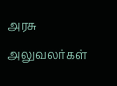அரசு அலுவலர்கள்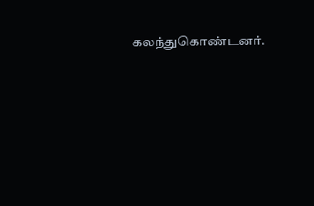கலந்துகொண்டனர்.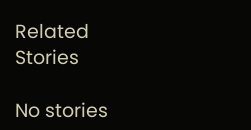Related Stories

No stories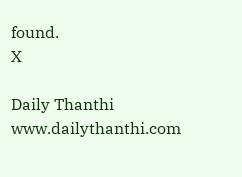found.
X

Daily Thanthi
www.dailythanthi.com